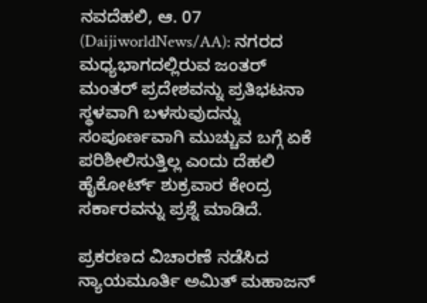ನವದೆಹಲಿ, ಆ. 07 (DaijiworldNews/AA): ನಗರದ ಮಧ್ಯಭಾಗದಲ್ಲಿರುವ ಜಂತರ್ ಮಂತರ್ ಪ್ರದೇಶವನ್ನು ಪ್ರತಿಭಟನಾ ಸ್ಥಳವಾಗಿ ಬಳಸುವುದನ್ನು ಸಂಪೂರ್ಣವಾಗಿ ಮುಚ್ಚುವ ಬಗ್ಗೆ ಏಕೆ ಪರಿಶೀಲಿಸುತ್ತಿಲ್ಲ ಎಂದು ದೆಹಲಿ ಹೈಕೋರ್ಟ್ ಶುಕ್ರವಾರ ಕೇಂದ್ರ ಸರ್ಕಾರವನ್ನು ಪ್ರಶ್ನೆ ಮಾಡಿದೆ.

ಪ್ರಕರಣದ ವಿಚಾರಣೆ ನಡೆಸಿದ ನ್ಯಾಯಮೂರ್ತಿ ಅಮಿತ್ ಮಹಾಜನ್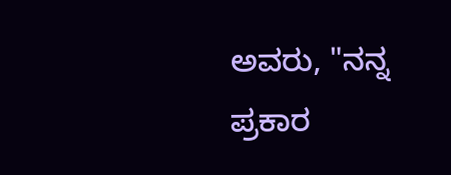ಅವರು, "ನನ್ನ ಪ್ರಕಾರ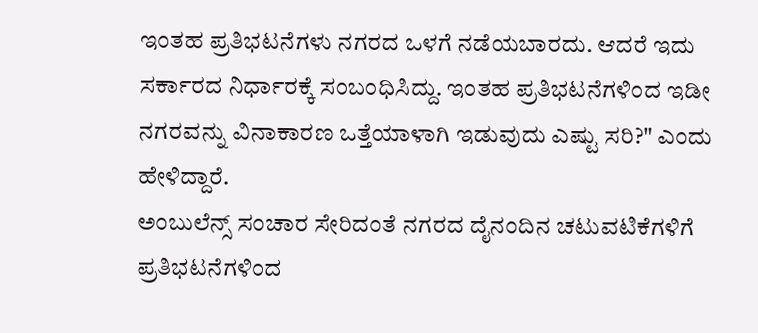ಇಂತಹ ಪ್ರತಿಭಟನೆಗಳು ನಗರದ ಒಳಗೆ ನಡೆಯಬಾರದು. ಆದರೆ ಇದು ಸರ್ಕಾರದ ನಿರ್ಧಾರಕ್ಕೆ ಸಂಬಂಧಿಸಿದ್ದು. ಇಂತಹ ಪ್ರತಿಭಟನೆಗಳಿಂದ ಇಡೀ ನಗರವನ್ನು ವಿನಾಕಾರಣ ಒತ್ತೆಯಾಳಾಗಿ ಇಡುವುದು ಎಷ್ಟು ಸರಿ?" ಎಂದು ಹೇಳಿದ್ದಾರೆ.
ಅಂಬುಲೆನ್ಸ್ ಸಂಚಾರ ಸೇರಿದಂತೆ ನಗರದ ದೈನಂದಿನ ಚಟುವಟಿಕೆಗಳಿಗೆ ಪ್ರತಿಭಟನೆಗಳಿಂದ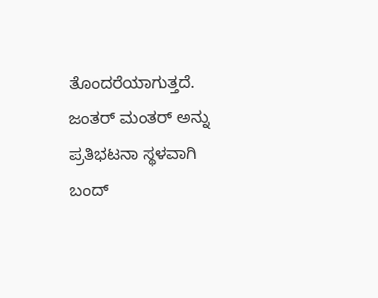ತೊಂದರೆಯಾಗುತ್ತದೆ. ಜಂತರ್ ಮಂತರ್ ಅನ್ನು ಪ್ರತಿಭಟನಾ ಸ್ಥಳವಾಗಿ ಬಂದ್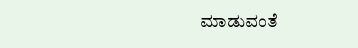ಮಾಡುವಂತೆ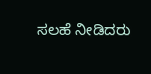ಸಲಹೆ ನೀಡಿದರು